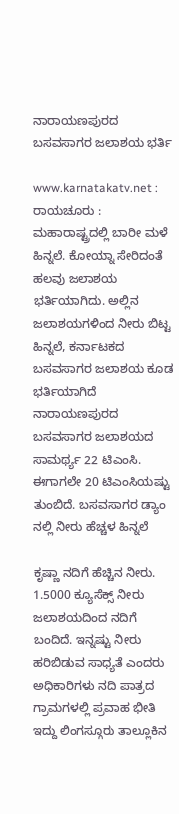ನಾರಾಯಣಪುರದ ಬಸವಸಾಗರ ಜಲಾಶಯ ಭರ್ತಿ

www.karnatakatv.net : ರಾಯಚೂರು : ಮಹಾರಾಷ್ಟ್ರದಲ್ಲಿ ಬಾರೀ ಮಳೆ ಹಿನ್ನಲೆ. ಕೋಯ್ನಾ ಸೇರಿದಂತೆ ಹಲವು ಜಲಾಶಯ ಭರ್ತಿಯಾಗಿದು. ಅಲ್ಲಿನ ಜಲಾಶಯಗಳಿಂದ ನೀರು ಬಿಟ್ಟ ಹಿನ್ನಲೆ, ಕರ್ನಾಟಕದ ಬಸವಸಾಗರ ಜಲಾಶಯ ಕೂಡ ಭರ್ತಿಯಾಗಿದೆ  ನಾರಾಯಣಪುರದ ಬಸವಸಾಗರ ಜಲಾಶಯದ ಸಾಮರ್ಥ್ಯ 22 ಟಿಎಂಸಿ. ಈಗಾಗಲೇ 20 ಟಿಎಂಸಿಯಷ್ಟು ತುಂಬಿದೆ. ಬಸವಸಾಗರ ಡ್ಯಾಂ ನಲ್ಲಿ ನೀರು ಹೆಚ್ಚಳ ಹಿನ್ನಲೆ

ಕೃಷ್ಣಾ ನದಿಗೆ ಹೆಚ್ಚಿನ ನೀರು. 1.5000 ಕ್ಯೂಸೆಕ್ಸ್ ನೀರು ಜಲಾಶಯದಿಂದ ನದಿಗೆ ಬಂದಿದೆ. ಇನ್ನಷ್ಟು ನೀರು ಹರಿಬಿಡುವ ಸಾಧ್ಯತೆ ಎಂದರು ಅಧಿಕಾರಿಗಳು ನದಿ ಪಾತ್ರದ ಗ್ರಾಮಗಳಲ್ಲಿ ಪ್ರವಾಹ ಭೀತಿ ಇದ್ದು ಲಿಂಗಸ್ಗೂರು ತಾಲ್ಲೂಕಿನ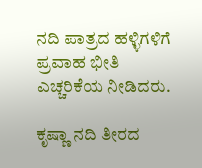ನದಿ ಪಾತ್ರದ ಹಳ್ಳಿಗಳಿಗೆ ಪ್ರವಾಹ ಭೀತಿ ಎಚ್ಚರಿಕೆಯ ನೀಡಿದರು.

ಕೃಷ್ಣಾ ನದಿ ತೀರದ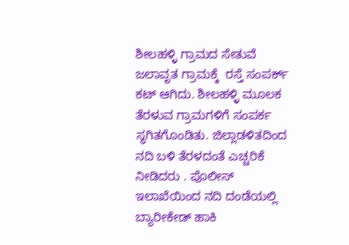ಶೀಲಹಳ್ಳಿ ಗ್ರಾಮದ ಸೇತುವೆ ಜಲಾವೃತ ಗ್ರಾಮಕ್ಕೆ  ರಸ್ತೆ ಸಂಪರ್ಕ್ ಕಟ್ ಆಗಿದು. ಶೀಲಹಳ್ಳಿ ಮೂಲಕ ತೆರಳುವ ಗ್ರಾಮಗಳಿಗೆ ಸಂಪರ್ಕ ಸ್ಥಗಿತಗೊಂಡಿತು. ಜಿಲ್ಲಾಡಳಿತದಿಂದ ನದಿ ಬಳಿ ತೆರಳದಂತೆ ಎಚ್ಚರಿಕೆ ನೀಡಿದರು . ಪೊಲೀಸ್ ಇಲಾಖೆಯಿಂದ ನದಿ ದಂಡೆಯಲ್ಲಿ ಬ್ಯಾರೀಕೇಡ್ ಹಾಕಿ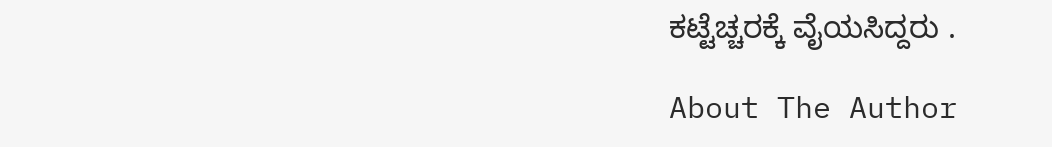ಕಟ್ಟೆಚ್ಚರಕ್ಕೆ ವೈಯಸಿದ್ದರು .

About The Author